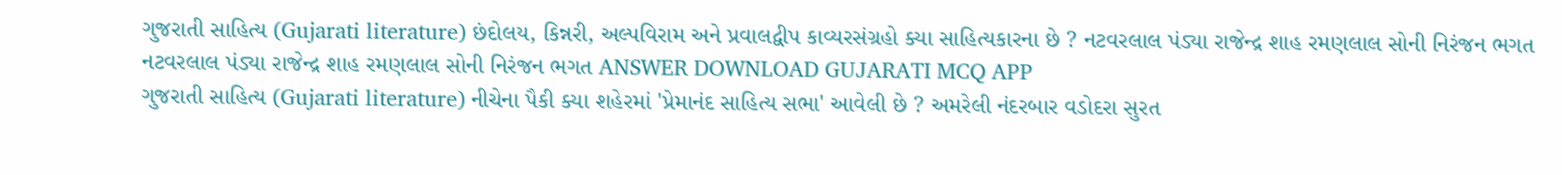ગુજરાતી સાહિત્ય (Gujarati literature) છંદોલય, કિન્નરી, અલ્પવિરામ અને પ્રવાલદ્વીપ કાવ્યરસંગ્રહો ક્યા સાહિત્યકારના છે ? નટવરલાલ પંડ્યા રાજેન્દ્ર શાહ રમણલાલ સોની નિરંજન ભગત નટવરલાલ પંડ્યા રાજેન્દ્ર શાહ રમણલાલ સોની નિરંજન ભગત ANSWER DOWNLOAD GUJARATI MCQ APP
ગુજરાતી સાહિત્ય (Gujarati literature) નીચેના પૈકી ક્યા શહેરમાં 'પ્રેમાનંદ સાહિત્ય સભા' આવેલી છે ? અમરેલી નંદરબાર વડોદરા સુરત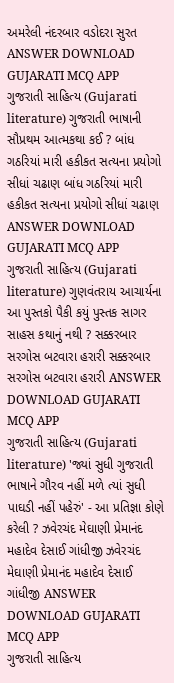અમરેલી નંદરબાર વડોદરા સુરત ANSWER DOWNLOAD GUJARATI MCQ APP
ગુજરાતી સાહિત્ય (Gujarati literature) ગુજરાતી ભાષાની સૌપ્રથમ આત્મકથા કઈ ? બાંધ ગઠરિયાં મારી હકીકત સત્યના પ્રયોગો સીધાં ચઢાણ બાંધ ગઠરિયાં મારી હકીકત સત્યના પ્રયોગો સીધાં ચઢાણ ANSWER DOWNLOAD GUJARATI MCQ APP
ગુજરાતી સાહિત્ય (Gujarati literature) ગુણવંતરાય આચાર્યના આ પુસ્તકો પૈકી કયું પુસ્તક સાગર સાહસ કથાનું નથી ? સક્કરબાર સરગોસ બટવારા હરારી સક્કરબાર સરગોસ બટવારા હરારી ANSWER DOWNLOAD GUJARATI MCQ APP
ગુજરાતી સાહિત્ય (Gujarati literature) 'જ્યાં સુધી ગુજરાતી ભાષાને ગૌરવ નહીં મળે ત્યાં સુધી પાઘડી નહીં પહેરું' - આ પ્રતિજ્ઞા કોણે કરેલી ? ઝવેરચંદ મેઘાણી પ્રેમાનંદ મહાદેવ દેસાઈ ગાંધીજી ઝવેરચંદ મેઘાણી પ્રેમાનંદ મહાદેવ દેસાઈ ગાંધીજી ANSWER DOWNLOAD GUJARATI MCQ APP
ગુજરાતી સાહિત્ય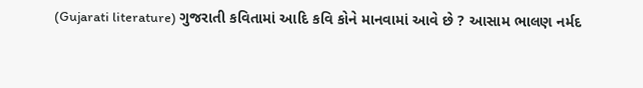(Gujarati literature) ગુજરાતી કવિતામાં આદિ કવિ કોને માનવામાં આવે છે ? આસામ ભાલણ નર્મદ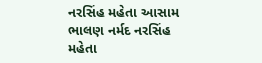નરસિંહ મહેતા આસામ ભાલણ નર્મદ નરસિંહ મહેતા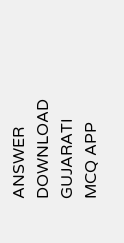ANSWER DOWNLOAD GUJARATI MCQ APP